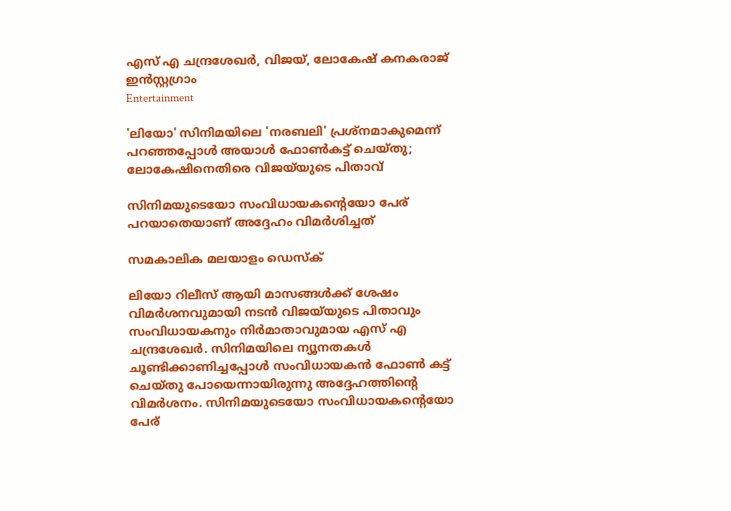എസ് എ ചന്ദ്രശേഖര്‍, വിജയ്, ലോകേഷ് കനകരാജ് ഇന്‍സ്റ്റഗ്രാം
Entertainment

'ലിയോ' സിനിമയിലെ 'നരബലി' പ്രശ്നമാകുമെന്ന് പറഞ്ഞപ്പോള്‍ അയാള്‍ ഫോൺകട്ട് ചെയ്തു; ലോകേഷിനെതിരെ വിജയ്‌യുടെ പിതാവ്

സിനിമയുടെയോ സംവിധായകന്‍റെയോ പേര് പറയാതെയാണ് അദ്ദേഹം വിമര്‍ശിച്ചത്

സമകാലിക മലയാളം ഡെസ്ക്

ലിയോ റിലീസ് ആയി മാസങ്ങള്‍ക്ക് ശേഷം വിമര്‍ശനവുമായി നടന്‍ വിജയ്‌യുടെ പിതാവും സംവിധായകനും നിര്‍മാതാവുമായ എസ് എ ചന്ദ്രശേഖര്‍. സിനിമയിലെ ന്യൂനതകള്‍ ചൂണ്ടിക്കാണിച്ചപ്പോള്‍ സംവിധായകന്‍ ഫോണ്‍ കട്ട് ചെയ്തു പോയെന്നായിരുന്നു അദ്ദേഹത്തിന്റെ വിമര്‍ശനം. സിനിമയുടെയോ സംവിധായകന്‍റെയോ പേര്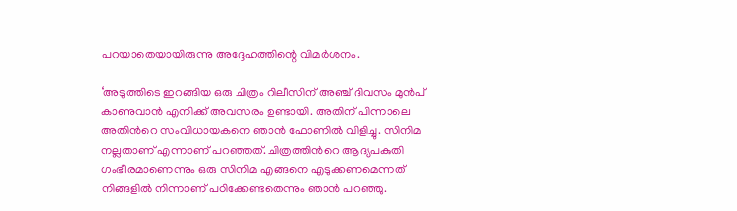പറയാതെയായിരുന്നു അദ്ദേഹത്തിന്റെ വിമര്‍ശനം.

‘അടുത്തിടെ ഇറങ്ങിയ ഒരു ചിത്രം റിലീസിന് അഞ്ച് ദിവസം മുന്‍പ് കാണുവാന്‍ എനിക്ക് അവസരം ഉണ്ടായി. അതിന് പിന്നാലെ അതിന്‍റെ സംവിധായകനെ ഞാന്‍ ഫോണിൽ വിളിച്ചു. സിനിമ നല്ലതാണ് എന്നാണ് പറഞ്ഞത്. ചിത്രത്തിന്‍റെ ആദ്യപകുതി ഗംഭീരമാണെന്നും ഒരു സിനിമ എങ്ങനെ എടുക്കണമെന്നത് നിങ്ങളിൽ നിന്നാണ് പഠിക്കേണ്ടതെന്നും ഞാന്‍ പറഞ്ഞു.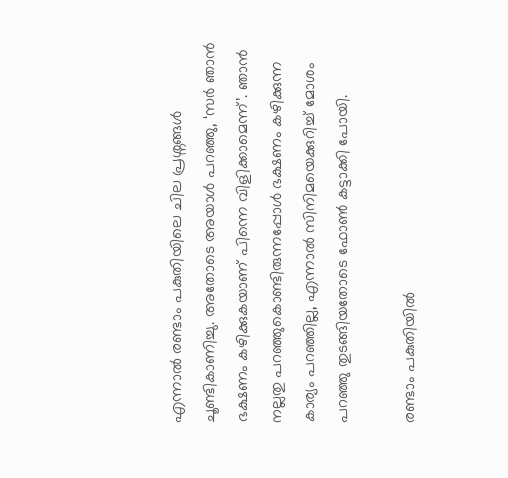എന്നാല്‍ രണ്ടാം പകുതിയിലെ ചില പ്രശ്നങ്ങള്‍ ചൂണ്ടികാണിച്ചു. അതോടെ അയാൾ പറഞ്ഞു, ‘സർ ഞാൻ ഭക്ഷണം കഴിക്കുകയാണ് പിന്നെ വിളിക്കാമെന്ന്’. ഞാൻ നല്ലതു പറഞ്ഞുകൊണ്ടിരുന്നപ്പോൾ ഭക്ഷണം കഴിക്കുന്ന കാര്യം പറഞ്ഞില്ല, എന്നാൽ സിനിമയെക്കുറിച്ച് മോശം പറഞ്ഞു തുടങ്ങിയതോടെ ഫോൺ കട്ടാക്കി പോയി.

രണ്ടാം പകുതിയിൽ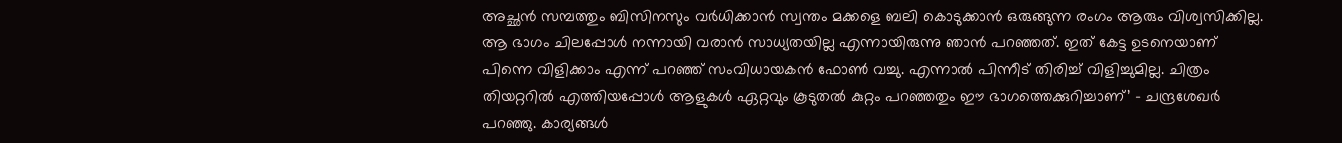അച്ഛന്‍ സമ്പത്തും ബിസിനസും വർധിക്കാന്‍ സ്വന്തം മക്കളെ ബലി കൊടുക്കാന്‍ ഒരുങ്ങുന്ന രംഗം ആരും വിശ്വസിക്കില്ല. ആ ഭാഗം ചിലപ്പോള്‍ നന്നായി വരാന്‍ സാധ്യതയില്ല എന്നായിരുന്നു ഞാൻ പറഞ്ഞത്. ഇത് കേട്ട ഉടനെയാണ് പിന്നെ വിളിക്കാം എന്ന് പറഞ്ഞ് സംവിധായകൻ ഫോണ്‍ വച്ചു. എന്നാല്‍ പിന്നീട് തിരിച്ച് വിളിച്ചുമില്ല. ചിത്രം തിയറ്ററില്‍ എത്തിയപ്പോള്‍ ആളുകള്‍ ഏറ്റവും കൂടുതല്‍ കുറ്റം പറഞ്ഞതും ഈ ഭാഗത്തെക്കുറിച്ചാണ്’ - ചന്ദ്രശേഖര്‍ പറഞ്ഞു. കാര്യങ്ങൾ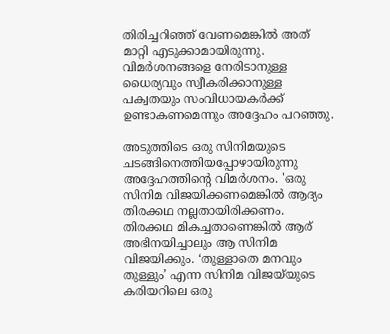തിരിച്ചറിഞ്ഞ് വേണമെങ്കിൽ അത് മാറ്റി എടുക്കാമായിരുന്നു. വിമർശനങ്ങളെ നേരിടാനുള്ള ധൈര്യവും സ്വീകരിക്കാനുള്ള പക്വതയും സംവിധായകര്‍ക്ക് ഉണ്ടാകണമെന്നും അദ്ദേഹം പറഞ്ഞു.

അടുത്തിടെ ഒരു സിനിമയുടെ ചടങ്ങിനെത്തിയപ്പോഴായിരുന്നു അദ്ദേഹത്തിന്‍റെ വിമര്‍ശനം. 'ഒരു സിനിമ വിജയിക്കണമെങ്കില്‍ ആദ്യം തിരക്കഥ നല്ലതായിരിക്കണം. തിരക്കഥ മികച്ചതാണെങ്കിൽ ആര് അഭിനയിച്ചാലും ആ സിനിമ വിജയിക്കും. ‘തുള്ളാതെ മനവും തുള്ളും’ എന്ന സിനിമ വിജയ്‌യുടെ കരിയറിലെ ഒരു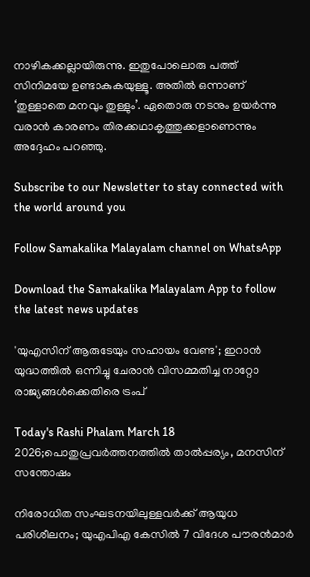നാഴികക്കല്ലായിരുന്നു. ഇതുപോലൊരു പത്ത് സിനിമയേ ഉണ്ടാകുകയുള്ളൂ. അതിൽ ഒന്നാണ് ‘തുള്ളാതെ മനവും തുള്ളും’. ഏതൊരു നടനും ഉയർന്നു വരാൻ കാരണം തിരക്കഥാകൃത്തുക്കളാണെന്നും അദ്ദേഹം പറഞ്ഞു.

Subscribe to our Newsletter to stay connected with the world around you

Follow Samakalika Malayalam channel on WhatsApp

Download the Samakalika Malayalam App to follow the latest news updates

'യുഎസിന് ആരുടേയും സഹായം വേണ്ട'; ഇറാൻ യുദ്ധത്തിൽ ഒന്നിച്ചു ചേരാൻ വിസമ്മതിച്ച നാറ്റോ രാജ്യങ്ങൾക്കെതിരെ ട്രംപ്

Today's Rashi Phalam March 18 2026;പൊതുപ്രവര്‍ത്തനത്തില്‍ താല്‍പ്പര്യം, മനസിന് സന്തോഷം

നിരോധിത സംഘടനയിലുള്ളവർക്ക് ആയുധ പരിശീലനം; യുഎപിഎ കേസിൽ 7 വിദേശ പൗരൻമാർ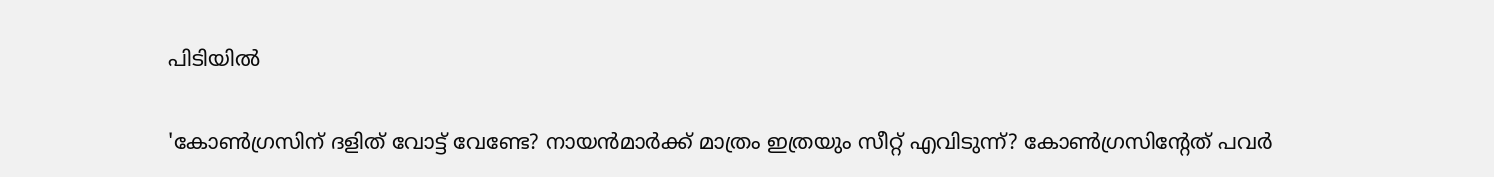പിടിയിൽ

'കോണ്‍ഗ്രസിന് ദളിത് വോട്ട് വേണ്ടേ? നായന്‍മാര്‍ക്ക് മാത്രം ഇത്രയും സീറ്റ് എവിടുന്ന്? കോണ്‍ഗ്രസിന്റേത് പവര്‍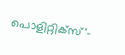പൊളിറ്റിക്‌സ്'-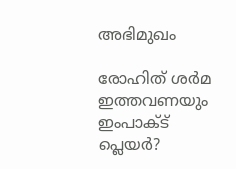അഭിമുഖം

രോഹിത് ശര്‍മ ഇത്തവണയും ഇംപാക്ട് പ്ലെയര്‍?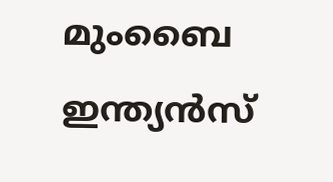മുംബൈ ഇന്ത്യന്‍സ്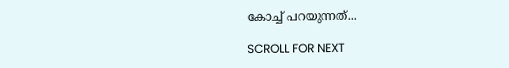കോച്ച് പറയുന്നത്...

SCROLL FOR NEXT